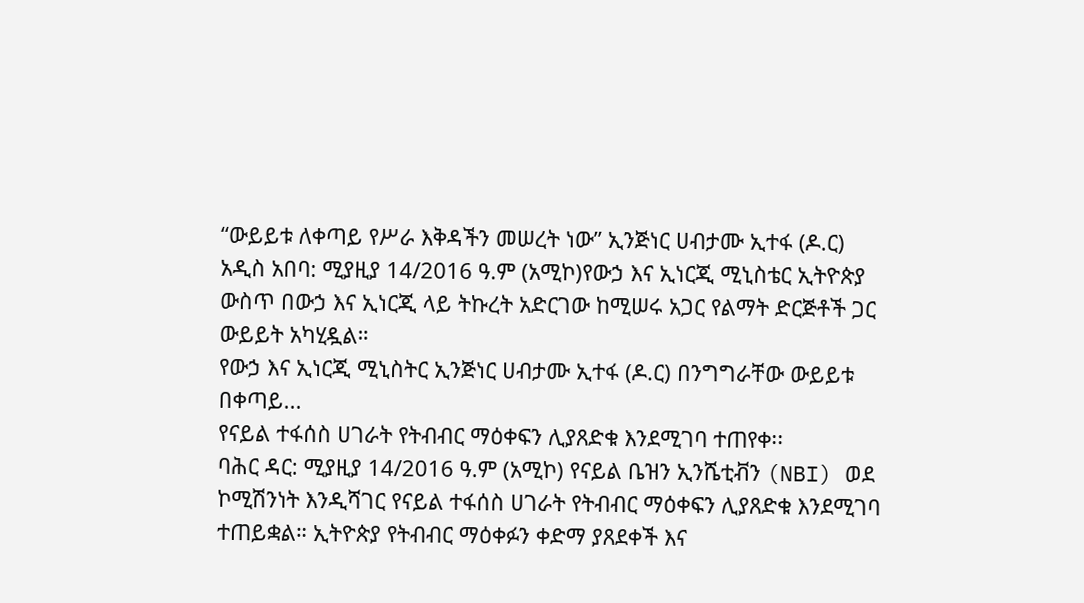“ውይይቱ ለቀጣይ የሥራ እቅዳችን መሠረት ነው” ኢንጅነር ሀብታሙ ኢተፋ (ዶ.ር)
አዲስ አበባ: ሚያዚያ 14/2016 ዓ.ም (አሚኮ)የውኃ እና ኢነርጂ ሚኒስቴር ኢትዮጵያ ውስጥ በውኃ እና ኢነርጂ ላይ ትኩረት አድርገው ከሚሠሩ አጋር የልማት ድርጅቶች ጋር ውይይት አካሂዷል።
የውኃ እና ኢነርጂ ሚኒስትር ኢንጅነር ሀብታሙ ኢተፋ (ዶ.ር) በንግግራቸው ውይይቱ በቀጣይ...
የናይል ተፋሰስ ሀገራት የትብብር ማዕቀፍን ሊያጸድቁ እንደሚገባ ተጠየቀ፡፡
ባሕር ዳር: ሚያዚያ 14/2016 ዓ.ም (አሚኮ) የናይል ቤዝን ኢንሼቲቭን (NBI) ወደ ኮሚሽንነት እንዲሻገር የናይል ተፋሰስ ሀገራት የትብብር ማዕቀፍን ሊያጸድቁ እንደሚገባ ተጠይቋል። ኢትዮጵያ የትብብር ማዕቀፉን ቀድማ ያጸደቀች እና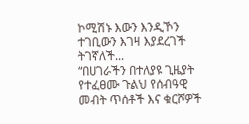ኮሚሽኑ እውን እንዲኾን ተገቢውን እገዛ እያደረገች ትገኛለች...
“በሀገራችን በተለያዩ ጊዜያት የተፈፀሙ ጉልህ የሰብዓዊ መብት ጥሰቶች እና ቁርሾዎች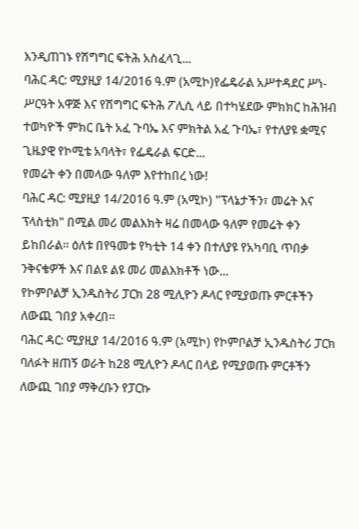እንዲጠገኑ የሽግግር ፍትሕ አስፈላጊ...
ባሕር ዳር: ሚያዚያ 14/2016 ዓ.ም (አሚኮ)የፌዴራል አሥተዳደር ሥነ-ሥርዓት አዋጅ እና የሽግግር ፍትሕ ፖሊሲ ላይ በተካሄደው ምክክር ከሕዝብ ተወካዮች ምክር ቤት አፈ ጉባኤ እና ምክትል አፈ ጉባኤ፣ የተለያዩ ቋሚና ጊዜያዊ የኮሚቴ አባላት፣ የፌዴራል ፍርድ...
የመሬት ቀን በመላው ዓለም እየተከበረ ነው!
ባሕር ዳር: ሚያዚያ 14/2016 ዓ.ም (አሚኮ) "ፕላኔታችን፣ መሬት እና ፕላስቲክ" በሚል መሪ መልእክት ዛሬ በመላው ዓለም የመሬት ቀን ይከበራል። ዕለቱ በየዓመቱ የካቲት 14 ቀን በተለያዩ የአካባቢ ጥበቃ ንቅናቄዎች እና በልዩ ልዩ መሪ መልእክቶች ነው...
የኮምቦልቻ ኢንዱስትሪ ፓርክ 28 ሚሊዮን ዶላር የሚያወጡ ምርቶችን ለውጪ ገበያ አቀረበ፡፡
ባሕር ዳር: ሚያዚያ 14/2016 ዓ.ም (አሚኮ) የኮምቦልቻ ኢንዱስትሪ ፓርክ ባለፉት ዘጠኝ ወራት ከ28 ሚሊዮን ዶላር በላይ የሚያወጡ ምርቶችን ለውጪ ገበያ ማቅረቡን የፓርኩ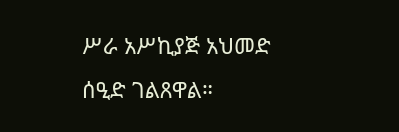ሥራ አሥኪያጅ አህመድ ሰዒድ ገልጸዋል።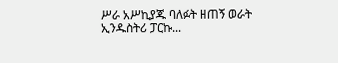ሥራ አሥኪያጁ ባለፉት ዘጠኝ ወራት ኢንዱስትሪ ፓርኩ...